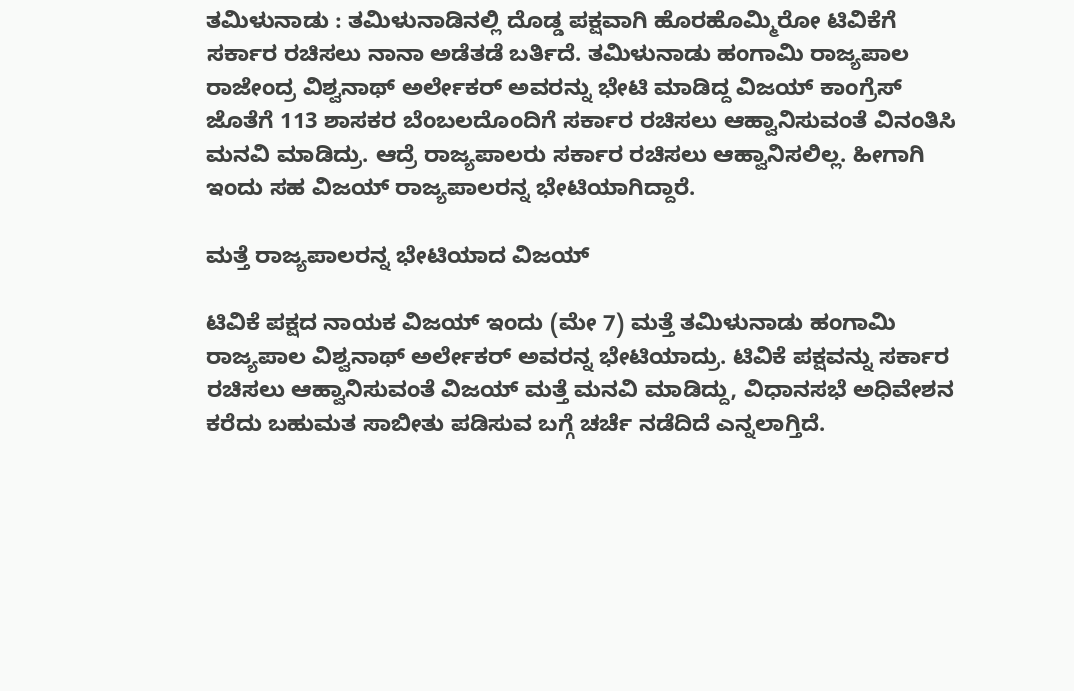ತಮಿಳುನಾಡು : ತಮಿಳುನಾಡಿನಲ್ಲಿ ದೊಡ್ಡ ಪಕ್ಷವಾಗಿ ಹೊರಹೊಮ್ಮಿರೋ ಟಿವಿಕೆಗೆ ಸರ್ಕಾರ ರಚಿಸಲು ನಾನಾ ಅಡೆತಡೆ ಬರ್ತಿದೆ. ತಮಿಳುನಾಡು ಹಂಗಾಮಿ ರಾಜ್ಯಪಾಲ ರಾಜೇಂದ್ರ ವಿಶ್ವನಾಥ್ ಅರ್ಲೇಕರ್ ಅವರನ್ನು ಭೇಟಿ ಮಾಡಿದ್ದ ವಿಜಯ್ ಕಾಂಗ್ರೆಸ್ ಜೊತೆಗೆ 113 ಶಾಸಕರ ಬೆಂಬಲದೊಂದಿಗೆ ಸರ್ಕಾರ ರಚಿಸಲು ಆಹ್ವಾನಿಸುವಂತೆ ವಿನಂತಿಸಿ ಮನವಿ ಮಾಡಿದ್ರು. ಆದ್ರೆ ರಾಜ್ಯಪಾಲರು ಸರ್ಕಾರ ರಚಿಸಲು ಆಹ್ವಾನಿಸಲಿಲ್ಲ. ಹೀಗಾಗಿ ಇಂದು ಸಹ ವಿಜಯ್ ರಾಜ್ಯಪಾಲರನ್ನ ಭೇಟಿಯಾಗಿದ್ದಾರೆ.

ಮತ್ತೆ ರಾಜ್ಯಪಾಲರನ್ನ ಭೇಟಿಯಾದ ವಿಜಯ್

ಟಿವಿಕೆ ಪಕ್ಷದ ನಾಯಕ ವಿಜಯ್ ಇಂದು (ಮೇ 7) ಮತ್ತೆ ತಮಿಳುನಾಡು ಹಂಗಾಮಿ ರಾಜ್ಯಪಾಲ ವಿಶ್ವನಾಥ್ ಅರ್ಲೇಕರ್ ಅವರನ್ನ ಭೇಟಿಯಾದ್ರು. ಟಿವಿಕೆ ಪಕ್ಷವನ್ನು ಸರ್ಕಾರ ರಚಿಸಲು ಆಹ್ವಾನಿಸುವಂತೆ ವಿಜಯ್ ಮತ್ತೆ ಮನವಿ ಮಾಡಿದ್ದು, ವಿಧಾನಸಭೆ ಅಧಿವೇಶನ ಕರೆದು ಬಹುಮತ ಸಾಬೀತು ಪಡಿಸುವ ಬಗ್ಗೆ ಚರ್ಚೆ ನಡೆದಿದೆ ಎನ್ನಲಾಗ್ತಿದೆ.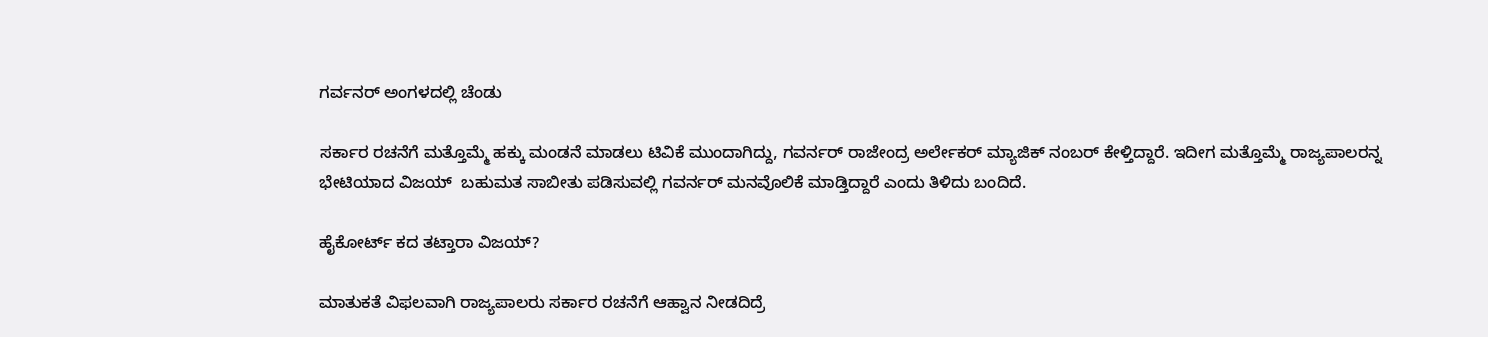ಗರ್ವನರ್ ಅಂಗಳದಲ್ಲಿ ಚೆಂಡು

ಸರ್ಕಾರ ರಚನೆಗೆ ಮತ್ತೊಮ್ಮೆ ಹಕ್ಕು ಮಂಡನೆ ಮಾಡಲು ಟಿವಿಕೆ ಮುಂದಾಗಿದ್ದು, ಗವರ್ನರ್ ರಾಜೇಂದ್ರ ಅರ್ಲೇಕರ್ ಮ್ಯಾಜಿಕ್ ನಂಬರ್ ಕೇಳ್ತಿದ್ದಾರೆ. ಇದೀಗ ಮತ್ತೊಮ್ಮೆ ರಾಜ್ಯಪಾಲರನ್ನ ಭೇಟಿಯಾದ ವಿಜಯ್  ಬಹುಮತ ಸಾಬೀತು ಪಡಿಸುವಲ್ಲಿ ಗವರ್ನರ್ ಮನವೊಲಿಕೆ ಮಾಡ್ತಿದ್ದಾರೆ ಎಂದು ತಿಳಿದು ಬಂದಿದೆ.

ಹೈಕೋರ್ಟ್ ಕದ ತಟ್ತಾರಾ ವಿಜಯ್?

ಮಾತುಕತೆ ವಿಫಲವಾಗಿ ರಾಜ್ಯಪಾಲರು ಸರ್ಕಾರ ರಚನೆಗೆ ಆಹ್ವಾನ ನೀಡದಿದ್ರೆ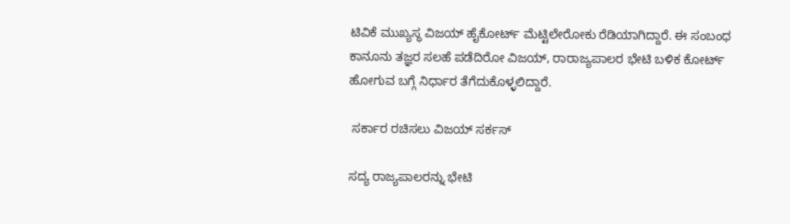ಟಿವಿಕೆ ಮುಖ್ಯಸ್ಥ ವಿಜಯ್ ಹೈಕೋರ್ಟ್ ಮೆಟ್ಟಿಲೇರೋಕು ರೆಡಿಯಾಗಿದ್ದಾರೆ. ಈ ಸಂಬಂಧ ಕಾನೂನು ತಜ್ಞರ ಸಲಹೆ ಪಡೆದಿರೋ ವಿಜಯ್, ರಾರಾಜ್ಯಪಾಲರ ಭೇಟಿ ಬಳಿಕ ಕೋರ್ಟ್ ಹೋಗುವ ಬಗ್ಗೆ ನಿರ್ಧಾರ ತೆಗೆದುಕೊಳ್ಳಲಿದ್ದಾರೆ.

 ಸರ್ಕಾರ ರಚಿಸಲು ವಿಜಯ್ ಸರ್ಕಸ್

ಸದ್ಯ ರಾಜ್ಯಪಾಲರನ್ನು ಭೇಟಿ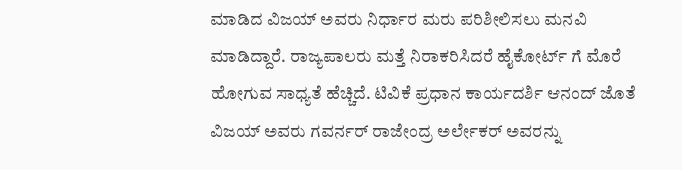ಮಾಡಿದ ವಿಜಯ್ ಅವರು ನಿರ್ಧಾರ ಮರು ಪರಿಶೀಲಿಸಲು ಮನವಿ ಮಾಡಿದ್ದಾರೆ. ರಾಜ್ಯಪಾಲರು ಮತ್ತೆ ನಿರಾಕರಿಸಿದರೆ ಹೈಕೋರ್ಟ್ ಗೆ ಮೊರೆ ಹೋಗುವ ಸಾಧ್ಯತೆ ಹೆಚ್ಚಿದೆ. ಟಿವಿಕೆ ಪ್ರಧಾನ ಕಾರ್ಯದರ್ಶಿ ಆನಂದ್ ಜೊತೆ ವಿಜಯ್ ಅವರು ಗವರ್ನರ್ ರಾಜೇಂದ್ರ ಅರ್ಲೇಕರ್ ಅವರನ್ನು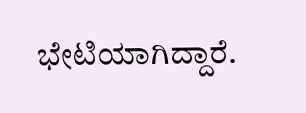ಭೇಟಿಯಾಗಿದ್ದಾರೆ.